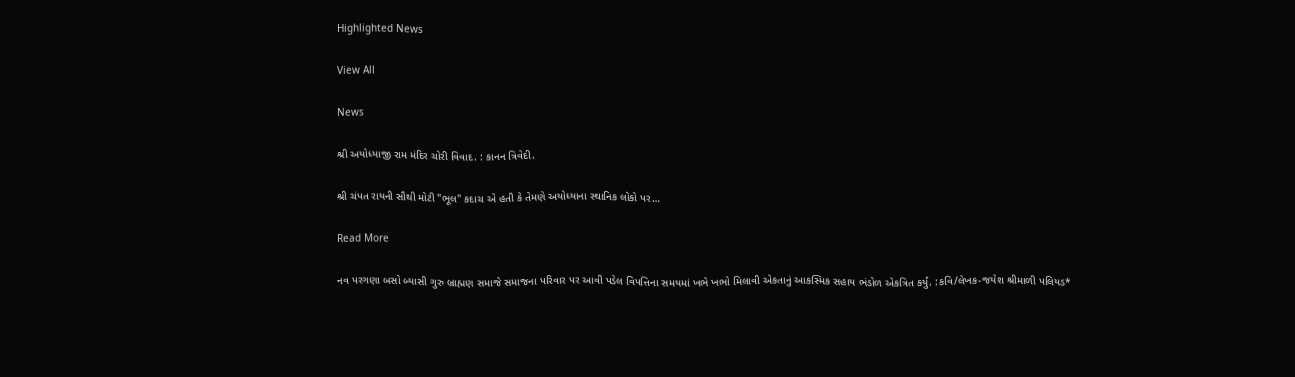Highlighted News

View All

News

શ્રી અયોધ્યાજી રામ મંદિર ચોરી વિવાદ. : કાનન ત્રિવેદી.

શ્રી ચંપત રાયની સૌથી મોટી "ભૂલ" કદાચ એ હતી કે તેમણે અયોધ્યાના સ્થાનિક લોકો પર…

Read More

નવ પરગણા બસો બ્યાસી ગુરુ બ્રાહ્મણ સમાજે સમાજના પરિવાર પર આવી પડેલ વિપત્તિના સમયમાં ખભે ખભો મિલાવી એકતાનું આકસ્મિક સહાય ભંડોળ એકત્રિત કર્યું. :કવિ/લેખક-જયેશ શ્રીમાળી પલિયડ*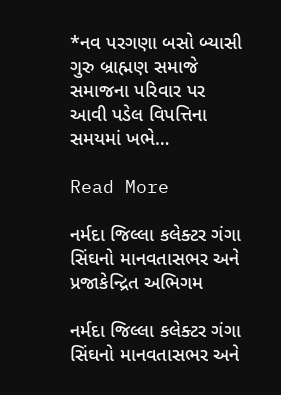*નવ પરગણા બસો બ્યાસી ગુરુ બ્રાહ્મણ સમાજે સમાજના પરિવાર પર આવી પડેલ વિપત્તિના સમયમાં ખભે…

Read More

નર્મદા જિલ્લા કલેક્ટર ગંગા સિંઘનો માનવતાસભર અને પ્રજાકેન્દ્રિત અભિગમ

નર્મદા જિલ્લા કલેક્ટર ગંગા સિંઘનો માનવતાસભર અને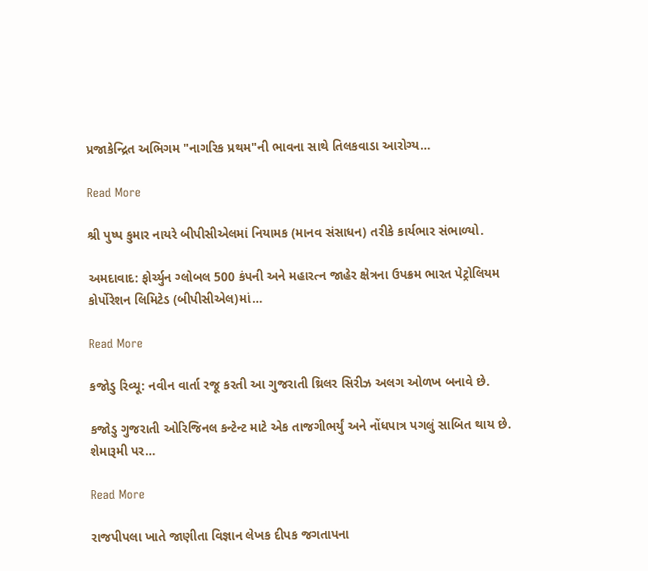પ્રજાકેન્દ્રિત અભિગમ "નાગરિક પ્રથમ"ની ભાવના સાથે તિલકવાડા આરોગ્ય…

Read More

શ્રી પુષ્પ કુમાર નાયરે બીપીસીએલમાં નિયામક (માનવ સંસાધન) તરીકે કાર્યભાર સંભાળ્યો.

અમદાવાદ: ફોર્ચ્યુન ગ્લોબલ 500 કંપની અને મહારત્ન જાહેર ક્ષેત્રના ઉપક્રમ ભારત પેટ્રોલિયમ કોર્પોરેશન લિમિટેડ (બીપીસીએલ)માં…

Read More

કજોડુ રિવ્યૂ: નવીન વાર્તા રજૂ કરતી આ ગુજરાતી થ્રિલર સિરીઝ અલગ ઓળખ બનાવે છે.

કજોડુ ગુજરાતી ઓરિજિનલ કન્ટેન્ટ માટે એક તાજગીભર્યું અને નોંધપાત્ર પગલું સાબિત થાય છે. શેમારૂમી પર…

Read More

રાજપીપલા ખાતે જાણીતા વિજ્ઞાન લેખક દીપક જગતાપના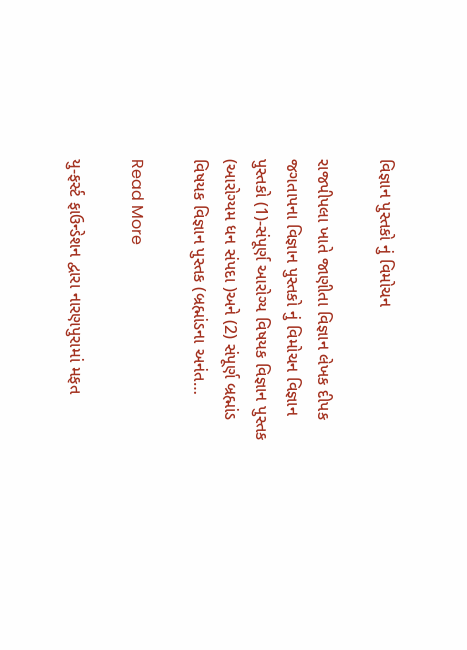વિજ્ઞાન પુસ્તકો નું વિમોચન

રાજપીપલા ખાતે જાણીતા વિજ્ઞાન લેખક દીપક જગતાપના વિજ્ઞાન પુસ્તકો નું વિમોચન વિજ્ઞાન પુસ્તકો (1)-સંપૂર્ણ આરોગ્ય વિષયક વિજ્ઞાન પુસ્તક (આરોગ્યમ ધન સંપદા )અને (2) સંપૂર્ણ બ્રહ્માંડ વિષયક વિજ્ઞાન પુસ્તક (બ્રહ્માંડના અનંત…

Read More

યુ-ફર્સ્ટ ફાઉન્ડેશન દ્વારા નારણપુરામાં મફત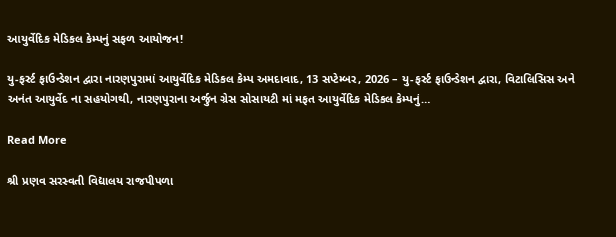આયુર્વેદિક મેડિકલ કેમ્પનું સફળ આયોજન!

યુ-ફર્સ્ટ ફાઉન્ડેશન દ્વારા નારણપુરામાં આયુર્વેદિક મેડિકલ કેમ્પ અમદાવાદ, 13 સપ્ટેમ્બર, 2026 – યુ-ફર્સ્ટ ફાઉન્ડેશન દ્વારા, વિટાલિસિસ અને અનંત આયુર્વેદ ના સહયોગથી, નારણપુરાના અર્જુન ગ્રેસ સોસાયટી માં મફત આયુર્વેદિક મેડિકલ કેમ્પનું…

Read More

શ્રી પ્રણવ સરસ્વતી વિદ્યાલય રાજપીપળા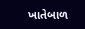ખાતેબાળ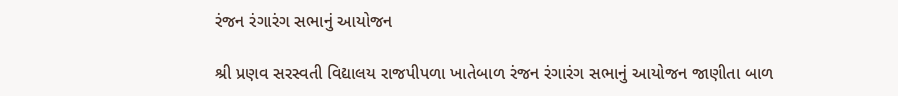રંજન રંગારંગ સભાનું આયોજન

શ્રી પ્રણવ સરસ્વતી વિદ્યાલય રાજપીપળા ખાતેબાળ રંજન રંગારંગ સભાનું આયોજન જાણીતા બાળ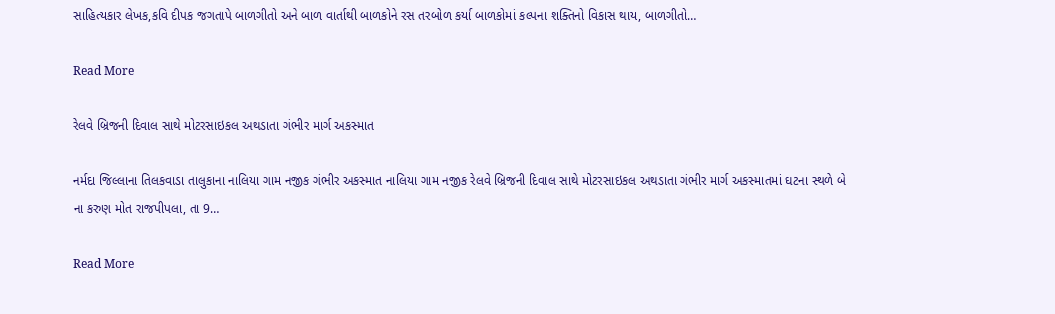સાહિત્યકાર લેખક,કવિ દીપક જગતાપે બાળગીતો અને બાળ વાર્તાથી બાળકોને રસ તરબોળ કર્યા બાળકોમાં કલ્પના શક્તિનો વિકાસ થાય, બાળગીતો…

Read More

રેલવે બ્રિજની દિવાલ સાથે મોટરસાઇકલ અથડાતા ગંભીર માર્ગ અકસ્માત

નર્મદા જિલ્લાના તિલકવાડા તાલુકાના નાલિયા ગામ નજીક ગંભીર અકસ્માત નાલિયા ગામ નજીક રેલવે બ્રિજની દિવાલ સાથે મોટરસાઇકલ અથડાતા ગંભીર માર્ગ અકસ્માતમાં ઘટના સ્થળે બે ના કરુણ મોત રાજપીપલા, તા 9…

Read More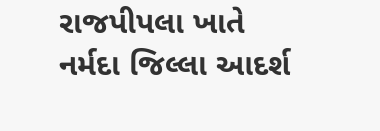રાજપીપલા ખાતે નર્મદા જિલ્લા આદર્શ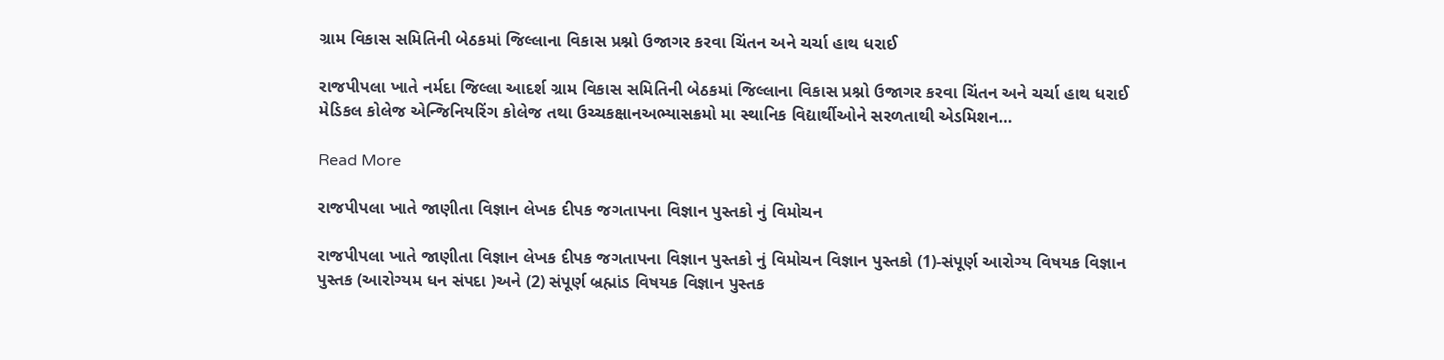ગ્રામ વિકાસ સમિતિની બેઠકમાં જિલ્લાના વિકાસ પ્રશ્નો ઉજાગર કરવા ચિંતન અને ચર્ચા હાથ ધરાઈ

રાજપીપલા ખાતે નર્મદા જિલ્લા આદર્શ ગ્રામ વિકાસ સમિતિની બેઠકમાં જિલ્લાના વિકાસ પ્રશ્નો ઉજાગર કરવા ચિંતન અને ચર્ચા હાથ ધરાઈ મેડિકલ કોલેજ એન્જિનિયરિંગ કોલેજ તથા ઉચ્ચકક્ષાનઅભ્યાસક્રમો મા સ્થાનિક વિદ્યાર્થીઓને સરળતાથી એડમિશન…

Read More

રાજપીપલા ખાતે જાણીતા વિજ્ઞાન લેખક દીપક જગતાપના વિજ્ઞાન પુસ્તકો નું વિમોચન

રાજપીપલા ખાતે જાણીતા વિજ્ઞાન લેખક દીપક જગતાપના વિજ્ઞાન પુસ્તકો નું વિમોચન વિજ્ઞાન પુસ્તકો (1)-સંપૂર્ણ આરોગ્ય વિષયક વિજ્ઞાન પુસ્તક (આરોગ્યમ ધન સંપદા )અને (2) સંપૂર્ણ બ્રહ્માંડ વિષયક વિજ્ઞાન પુસ્તક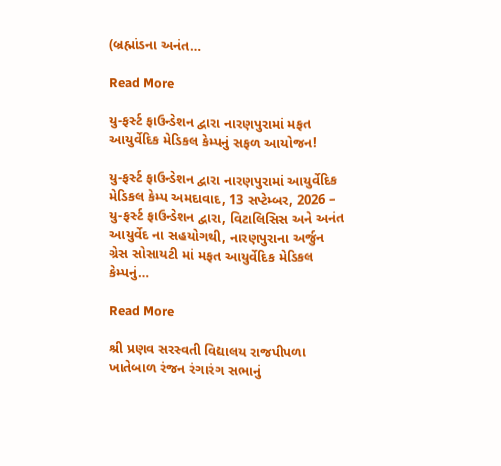(બ્રહ્માંડના અનંત…

Read More

યુ-ફર્સ્ટ ફાઉન્ડેશન દ્વારા નારણપુરામાં મફત આયુર્વેદિક મેડિકલ કેમ્પનું સફળ આયોજન!

યુ-ફર્સ્ટ ફાઉન્ડેશન દ્વારા નારણપુરામાં આયુર્વેદિક મેડિકલ કેમ્પ અમદાવાદ, 13 સપ્ટેમ્બર, 2026 – યુ-ફર્સ્ટ ફાઉન્ડેશન દ્વારા, વિટાલિસિસ અને અનંત આયુર્વેદ ના સહયોગથી, નારણપુરાના અર્જુન ગ્રેસ સોસાયટી માં મફત આયુર્વેદિક મેડિકલ કેમ્પનું…

Read More

શ્રી પ્રણવ સરસ્વતી વિદ્યાલય રાજપીપળા ખાતેબાળ રંજન રંગારંગ સભાનું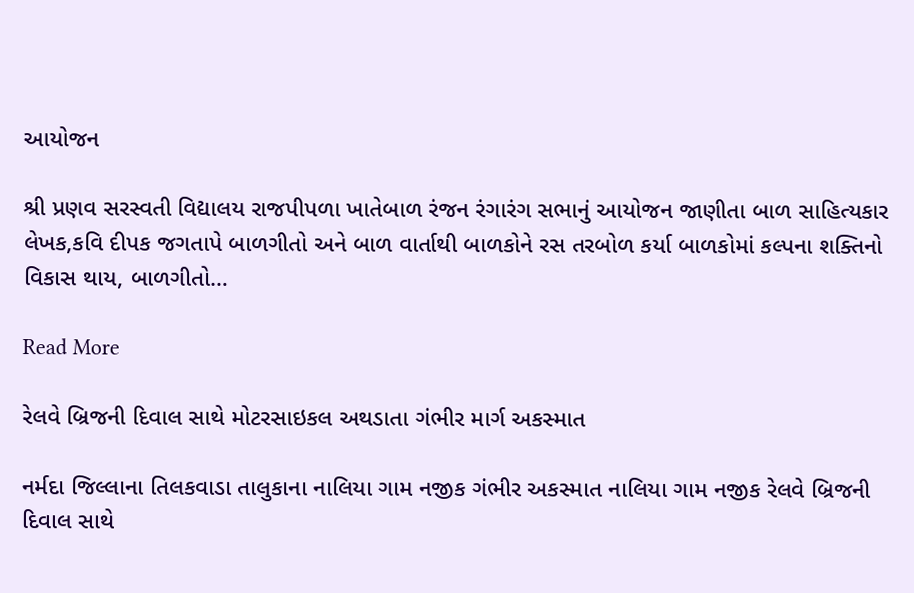આયોજન

શ્રી પ્રણવ સરસ્વતી વિદ્યાલય રાજપીપળા ખાતેબાળ રંજન રંગારંગ સભાનું આયોજન જાણીતા બાળ સાહિત્યકાર લેખક,કવિ દીપક જગતાપે બાળગીતો અને બાળ વાર્તાથી બાળકોને રસ તરબોળ કર્યા બાળકોમાં કલ્પના શક્તિનો વિકાસ થાય, બાળગીતો…

Read More

રેલવે બ્રિજની દિવાલ સાથે મોટરસાઇકલ અથડાતા ગંભીર માર્ગ અકસ્માત

નર્મદા જિલ્લાના તિલકવાડા તાલુકાના નાલિયા ગામ નજીક ગંભીર અકસ્માત નાલિયા ગામ નજીક રેલવે બ્રિજની દિવાલ સાથે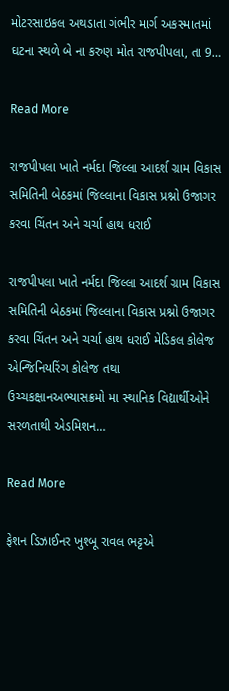મોટરસાઇકલ અથડાતા ગંભીર માર્ગ અકસ્માતમાં ઘટના સ્થળે બે ના કરુણ મોત રાજપીપલા, તા 9…

Read More

રાજપીપલા ખાતે નર્મદા જિલ્લા આદર્શ ગ્રામ વિકાસ સમિતિની બેઠકમાં જિલ્લાના વિકાસ પ્રશ્નો ઉજાગર કરવા ચિંતન અને ચર્ચા હાથ ધરાઈ

રાજપીપલા ખાતે નર્મદા જિલ્લા આદર્શ ગ્રામ વિકાસ સમિતિની બેઠકમાં જિલ્લાના વિકાસ પ્રશ્નો ઉજાગર કરવા ચિંતન અને ચર્ચા હાથ ધરાઈ મેડિકલ કોલેજ એન્જિનિયરિંગ કોલેજ તથા ઉચ્ચકક્ષાનઅભ્યાસક્રમો મા સ્થાનિક વિદ્યાર્થીઓને સરળતાથી એડમિશન…

Read More

ફેશન ડિઝાઈનર ખુશ્બૂ રાવલ ભટ્ટએ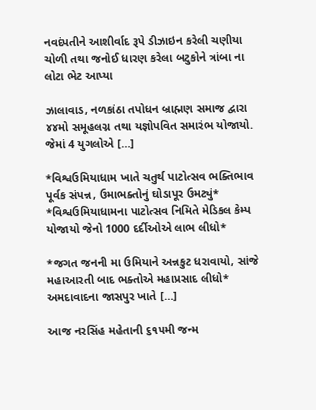નવદંપતીને આશીર્વાદ રૂપે ડીઝાઇન કરેલી ચણીયા ચોળી તથા જનોઈ ધારણ કરેલા બટુકોને ત્રાંબા ના લોટા ભેટ આપ્યા

ઝાલાવાડ, નળકાંઠા તપોધન બ્રાહ્મણ સમાજ દ્વારા ૪૪મો સમૂહલગ્ન તથા યજ્ઞોપવિત સમારંભ યોજાયો. જેમાં 4 યુગલોએ […]

*વિશ્વઉમિયાધામ ખાતે ચતુર્થ પાટોત્સવ ભક્તિભાવ પૂર્વક સંપન્ન, ઉમાભક્તોનું ઘોડાપૂર ઉમટ્યું* *વિશ્વઉમિયાધામના પાટોત્સવ નિમિતે મેડિકલ કેમ્પ યોજાયો જેનો 1000 દર્દીઓએ લાભ લીધો*

*જગત જનની મા ઉમિયાને અન્નકુટ ધરાવાયો, સાંજે મહાઆરતી બાદ ભક્તોએ મહાપ્રસાદ લીધો* અમદાવાદના જાસપુર ખાતે […]

આજ નરસિંહ મહેતાની ૬૧૫મી જન્મ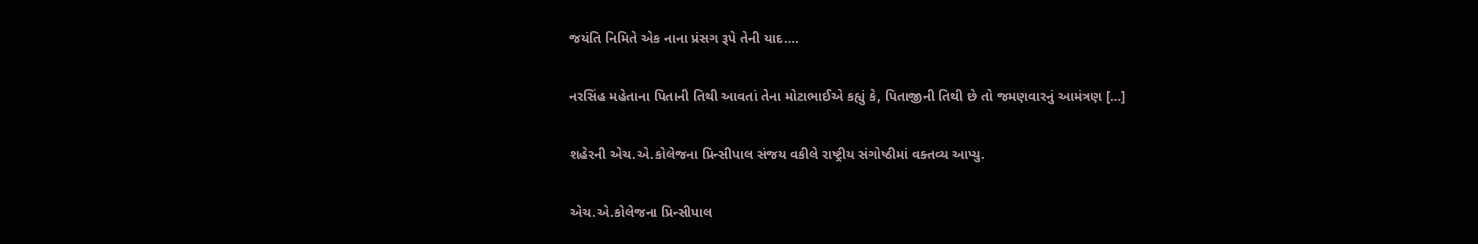જયંતિ નિમિતે એક નાના પ્રંસગ રૂપે તેની યાદ….

નરસિંહ મહેતાના પિતાની તિથી આવતાં તેના મોટાભાઈએ કહ્યું કે, પિતાજીની તિથી છે તો જમણવારનું આમંત્રણ […]

શહેરની એચ.એ.કોલેજના પ્રિન્સીપાલ સંજય વકીલે રાષ્ટ્રીય સંગોષ્ઠીમાં વક્તવ્ય આપ્યુ.

એચ.એ.કોલેજના પ્રિન્સીપાલ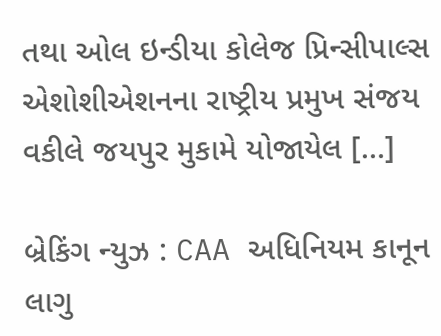તથા ઓલ ઇન્ડીયા કોલેજ પ્રિન્સીપાલ્સ એશોશીએશનના રાષ્ટ્રીય પ્રમુખ સંજય વકીલે જયપુર મુકામે યોજાયેલ […]

બ્રેકિંગ ન્યુઝ : CAA અધિનિયમ કાનૂન લાગુ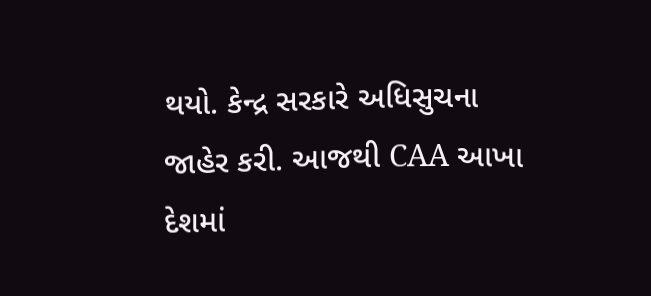થયો. કેન્દ્ર સરકારે અધિસુચના જાહેર કરી. આજથી CAA આખા દેશમાં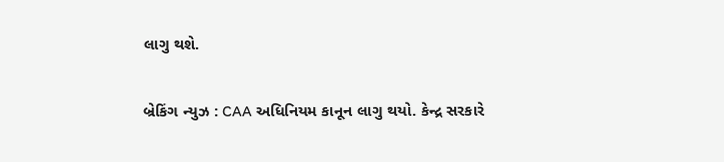લાગુ થશે.

બ્રેકિંગ ન્યુઝ : CAA અધિનિયમ કાનૂન લાગુ થયો. કેન્દ્ર સરકારે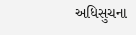અધિસુચના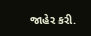જાહેર કરી.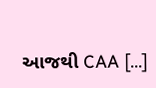આજથી CAA […]